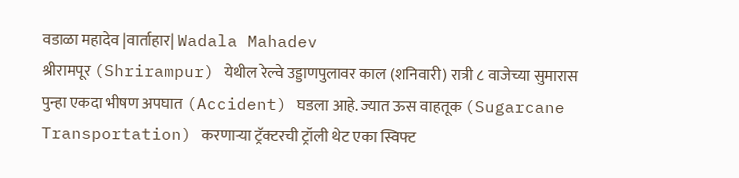वडाळा महादेव |वार्ताहार| Wadala Mahadev
श्रीरामपूर (Shrirampur) येथील रेल्वे उड्डाणपुलावर काल (शनिवारी) रात्री ८ वाजेच्या सुमारास पुन्हा एकदा भीषण अपघात (Accident) घडला आहे. ज्यात ऊस वाहतूक (Sugarcane Transportation) करणाऱ्या ट्रॅक्टरची ट्रॉली थेट एका स्विफ्ट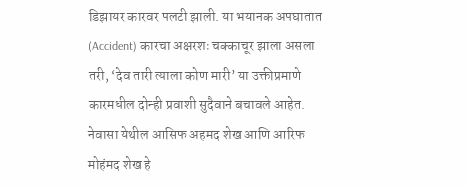डिझायर कारवर पलटी झाली. या भयानक अपघातात (Accident) कारचा अक्षरशः चक्काचूर झाला असला तरी, ‘देव तारी त्याला कोण मारी’ या उक्तीप्रमाणे कारमधील दोन्ही प्रवाशी सुदैवाने बचावले आहेत.
नेवासा येथील आसिफ अहमद शेख आणि आरिफ मोहंमद शेख हे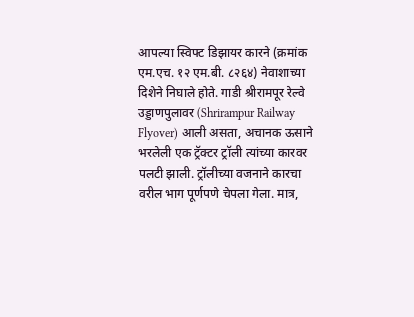आपल्या स्विफ्ट डिझायर कारने (क्रमांक एम.एच. १२ एम.बी. ८२६४) नेवाशाच्या दिशेने निघाले होते. गाडी श्रीरामपूर रेल्वे उड्डाणपुलावर (Shrirampur Railway Flyover) आली असता, अचानक ऊसाने भरलेली एक ट्रॅक्टर ट्रॉली त्यांच्या कारवर पलटी झाली. ट्रॉलीच्या वजनाने कारचा वरील भाग पूर्णपणे चेपला गेला. मात्र,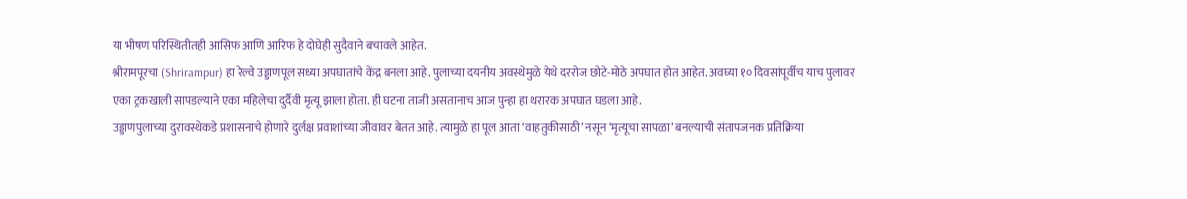या भीषण परिस्थितीतही आसिफ आणि आरिफ हे दोघेही सुदैवाने बचावले आहेत.
श्रीरामपूरचा (Shrirampur) हा रेल्वे उड्डाणपूल सध्या अपघातांचे केंद्र बनला आहे. पुलाच्या दयनीय अवस्थेमुळे येथे दररोज छोटे-मोठे अपघात होत आहेत. अवघ्या १० दिवसांपूर्वीच याच पुलावर एका ट्रकखाली सापडल्याने एका महिलेचा दुर्दैवी मृत्यू झाला होता. ही घटना ताजी असतानाच आज पुन्हा हा थरारक अपघात घडला आहे.
उड्डाणपुलाच्या दुरावस्थेकडे प्रशासनाचे होणारे दुर्लक्ष प्रवाशांच्या जीवावर बेतत आहे. त्यामुळे हा पूल आता ‘वाहतुकीसाठी’ नसून ‘मृत्यूचा सापळा’ बनल्याची संतापजनक प्रतिक्रिया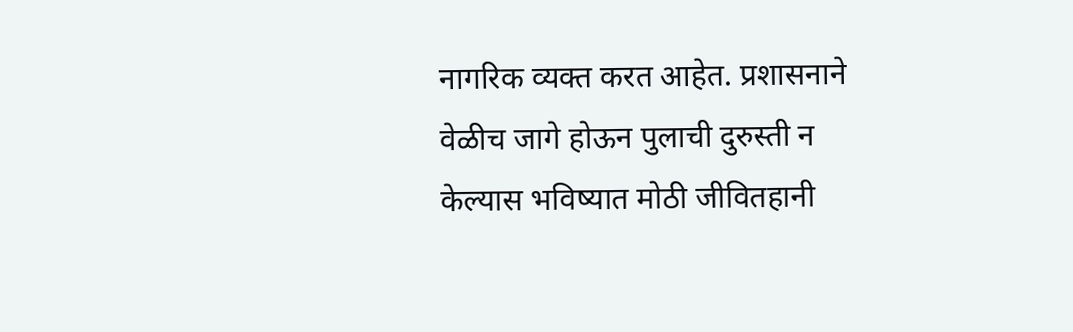नागरिक व्यक्त करत आहेत. प्रशासनाने वेळीच जागे होऊन पुलाची दुरुस्ती न केल्यास भविष्यात मोठी जीवितहानी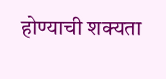होण्याची शक्यता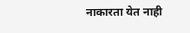नाकारता येत नाही